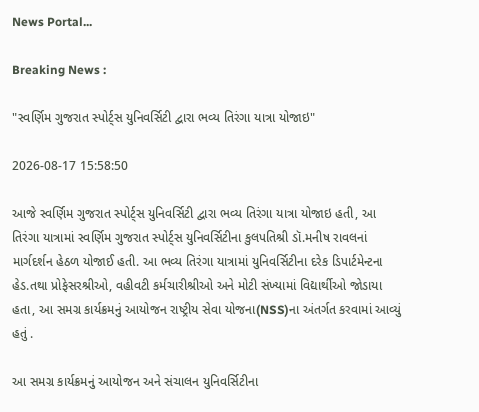News Portal...

Breaking News :

"સ્વર્ણિમ ગુજરાત સ્પોર્ટ્સ યુનિવર્સિટી દ્વારા ભવ્ય તિરંગા યાત્રા યોજાઇ"

2026-08-17 15:58:50

આજે સ્વર્ણિમ ગુજરાત સ્પોર્ટ્સ યુનિવર્સિટી દ્વારા ભવ્ય તિરંગા યાત્રા યોજાઇ હતી, આ તિરંગા યાત્રામાં સ્વર્ણિમ ગુજરાત સ્પોર્ટ્સ યુનિવર્સિટીના કુલપતિશ્રી ડૉ.મનીષ રાવલનાં માર્ગદર્શન હેઠળ યોજાઈ હતી. આ ભવ્ય તિરંગા યાત્રામાં યુનિવર્સિટીના દરેક ડિપાર્ટમેન્ટના હેડ.તથા પ્રોફેસરશ્રીઓ, વહીવટી કર્મચારીશ્રીઓ અને મોટી સંખ્યામાં વિદ્યાર્થીઓ જોડાયા હતા, આ સમગ્ર કાર્યક્રમનું આયોજન રાષ્ટ્રીય સેવા યોજના(NSS)ના અંતર્ગત કરવામાં આવ્યું હતું .

આ સમગ્ર કાર્યક્રમનું આયોજન અને સંચાલન યુનિવર્સિટીના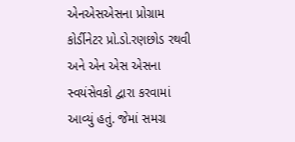એનએસએસના પ્રોગ્રામ કોર્ડીનેટર પ્રો.ડો.રણછોડ રથવી અને એન એસ એસના સ્વયંસેવકો દ્વારા કરવામાં આવ્યું હતું. જેમાં સમગ્ર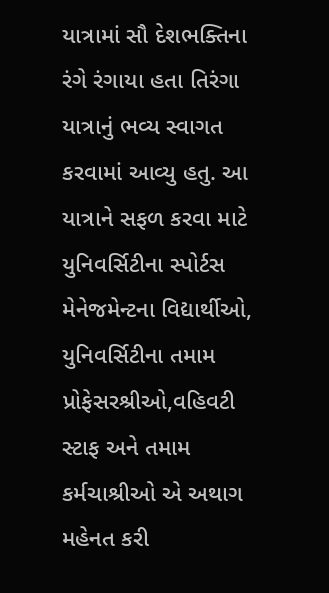યાત્રામાં સૌ દેશભક્તિના રંગે રંગાયા હતા તિરંગા યાત્રાનું ભવ્ય સ્વાગત કરવામાં આવ્યુ હતુ. આ યાત્રાને સફળ કરવા માટે યુનિવર્સિટીના સ્પોર્ટસ મેનેજમેન્ટના વિદ્યાર્થીઓ, યુનિવર્સિટીના તમામ પ્રોફેસરશ્રીઓ,વહિવટી સ્ટાફ અને તમામ કર્મચાશ્રીઓ એ અથાગ મહેનત કરી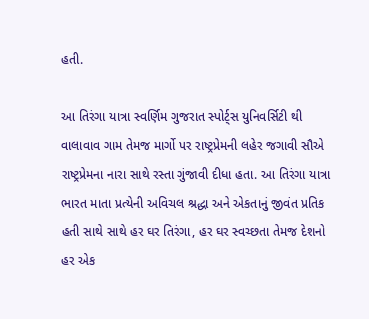હતી.

આ તિરંગા યાત્રા સ્વર્ણિમ ગુજરાત સ્પોર્ટ્સ યુનિવર્સિટી થી વાલાવાવ ગામ તેમજ માર્ગો પર રાષ્ટ્રપ્રેમની લહેર જગાવી સૌએ રાષ્ટ્રપ્રેમના નારા સાથે રસ્તા ગુંજાવી દીધા હતા. આ તિરંગા યાત્રા ભારત માતા પ્રત્યેની અવિચલ શ્રદ્ધા અને એકતાનું જીવંત પ્રતિક હતી સાથે સાથે હર ઘર તિરંગા, હર ઘર સ્વચ્છતા તેમજ દેશનો હર એક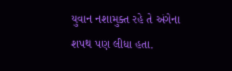યુવાન નશામુક્ત રહે તે અંગેના શપથ પણ લીધા હતા.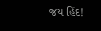જય હિંદ!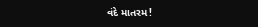વંદે માતરમ!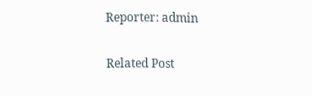Reporter: admin

Related Post